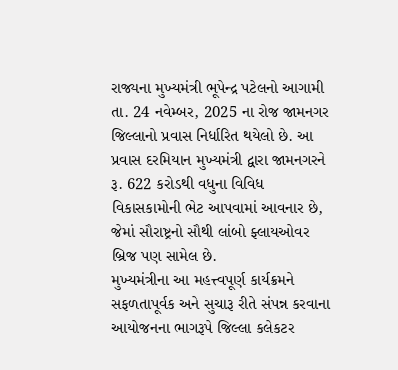રાજ્યના મુખ્યમંત્રી ભૂપેન્દ્ર પટેલનો આગામી તા. 24 નવેમ્બર, 2025 ના રોજ જામનગર જિલ્લાનો પ્રવાસ નિર્ધારિત થયેલો છે. આ પ્રવાસ દરમિયાન મુખ્યમંત્રી દ્વારા જામનગરને રૂ. 622 કરોડથી વધુના વિવિધ વિકાસકામોની ભેટ આપવામાં આવનાર છે, જેમાં સૌરાષ્ટ્રનો સૌથી લાંબો ફ્લાયઓવર બ્રિજ પણ સામેલ છે.
મુખ્યમંત્રીના આ મહત્ત્વપૂર્ણ કાર્યક્રમને સફળતાપૂર્વક અને સુચારૂ રીતે સંપન્ન કરવાના આયોજનના ભાગરૂપે જિલ્લા કલેકટર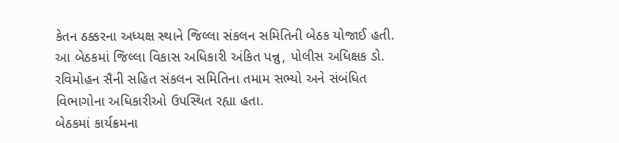કેતન ઠક્કરના અધ્યક્ષ સ્થાને જિલ્લા સંકલન સમિતિની બેઠક યોજાઈ હતી.
આ બેઠકમાં જિલ્લા વિકાસ અધિકારી અંકિત પન્નુ, પોલીસ અધિક્ષક ડો. રવિમોહન સૈની સહિત સંકલન સમિતિના તમામ સભ્યો અને સંબંધિત વિભાગોના અધિકારીઓ ઉપસ્થિત રહ્યા હતા.
બેઠકમાં કાર્યક્રમના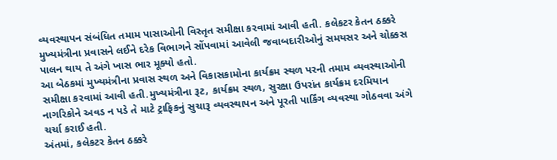વ્યવસ્થાપન સંબંધિત તમામ પાસાઓની વિસ્તૃત સમીક્ષા કરવામાં આવી હતી. કલેકટર કેતન ઠક્કરે મુખ્યમંત્રીના પ્રવાસને લઈને દરેક વિભાગને સોંપવામાં આવેલી જવાબદારીઓનું સમયસર અને ચોક્કસ પાલન થાય તે અંગે ખાસ ભાર મૂક્યો હતો.
આ બેઠકમાં મુખ્યમંત્રીના પ્રવાસ સ્થળ અને વિકાસકામોના કાર્યક્રમ સ્થળ પરની તમામ વ્યવસ્થાઓની સમીક્ષા કરવામાં આવી હતી.મુખ્યમંત્રીના રૂટ, કાર્યક્રમ સ્થળ, સુરક્ષા ઉપરાંત કાર્યક્રમ દરમિયાન નાગરિકોને અવડ ન પડે તે માટે ટ્રાફિકનું સુચારૂ વ્યવસ્થાપન અને પૂરતી પાર્કિંગ વ્યવસ્થા ગોઠવવા અંગે ચર્ચા કરાઈ હતી.
અંતમાં, કલેકટર કેતન ઠક્કરે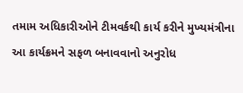તમામ અધિકારીઓને ટીમવર્કથી કાર્ય કરીને મુખ્યમંત્રીના આ કાર્યક્રમને સફળ બનાવવાનો અનુરોધ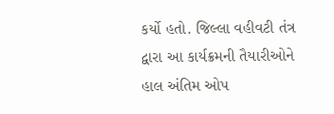કર્યો હતો. જિલ્લા વહીવટી તંત્ર દ્વારા આ કાર્યક્રમની તૈયારીઓને હાલ અંતિમ ઓપ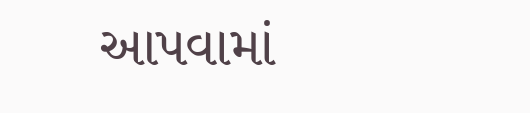આપવામાં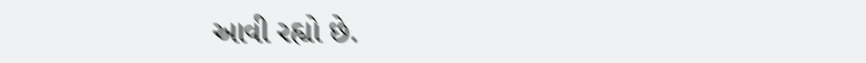આવી રહ્યો છે.